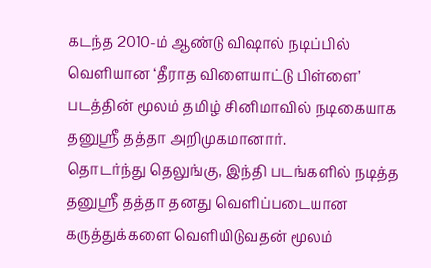கடந்த 2010-ம் ஆண்டு விஷால் நடிப்பில் வெளியான ‘தீராத விளையாட்டு பிள்ளை’ படத்தின் மூலம் தமிழ் சினிமாவில் நடிகையாக தனுஸ்ரீ தத்தா அறிமுகமானார்.
தொடர்ந்து தெலுங்கு, இந்தி படங்களில் நடித்த தனுஸ்ரீ தத்தா தனது வெளிப்படையான கருத்துக்களை வெளியிடுவதன் மூலம்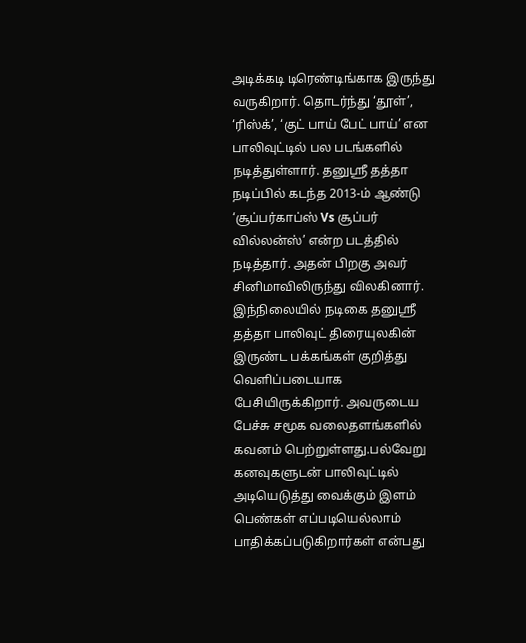அடிக்கடி டிரெண்டிங்காக இருந்து வருகிறார். தொடர்ந்து ‘தூள்’, ‘ரிஸ்க்’, ‘குட் பாய் பேட் பாய்’ என பாலிவுட்டில் பல படங்களில் நடித்துள்ளார். தனுஸ்ரீ தத்தா நடிப்பில் கடந்த 2013-ம் ஆண்டு ‘சூப்பர்காப்ஸ் Vs சூப்பர் வில்லன்ஸ்’ என்ற படத்தில் நடித்தார். அதன் பிறகு அவர் சினிமாவிலிருந்து விலகினார்.
இந்நிலையில் நடிகை தனுஸ்ரீ தத்தா பாலிவுட் திரையுலகின் இருண்ட பக்கங்கள் குறித்து வெளிப்படையாக பேசியிருக்கிறார். அவருடைய பேச்சு சமூக வலைதளங்களில் கவனம் பெற்றுள்ளது.பல்வேறு கனவுகளுடன் பாலிவுட்டில் அடியெடுத்து வைக்கும் இளம் பெண்கள் எப்படியெல்லாம் பாதிக்கப்படுகிறார்கள் என்பது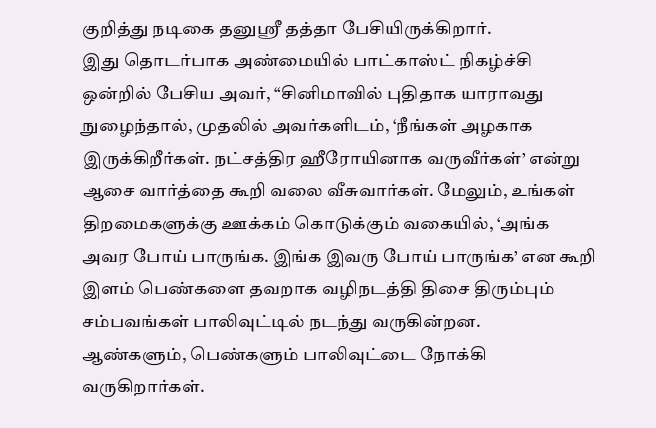குறித்து நடிகை தனுஸ்ரீ தத்தா பேசியிருக்கிறார்.
இது தொடர்பாக அண்மையில் பாட்காஸ்ட் நிகழ்ச்சி ஒன்றில் பேசிய அவர், “சினிமாவில் புதிதாக யாராவது நுழைந்தால், முதலில் அவர்களிடம், ‘நீங்கள் அழகாக இருக்கிறீர்கள். நட்சத்திர ஹீரோயினாக வருவீர்கள்’ என்று ஆசை வார்த்தை கூறி வலை வீசுவார்கள். மேலும், உங்கள் திறமைகளுக்கு ஊக்கம் கொடுக்கும் வகையில், ‘அங்க அவர போய் பாருங்க. இங்க இவரு போய் பாருங்க’ என கூறி இளம் பெண்களை தவறாக வழிநடத்தி திசை திரும்பும் சம்பவங்கள் பாலிவுட்டில் நடந்து வருகின்றன.
ஆண்களும், பெண்களும் பாலிவுட்டை நோக்கி வருகிறார்கள்.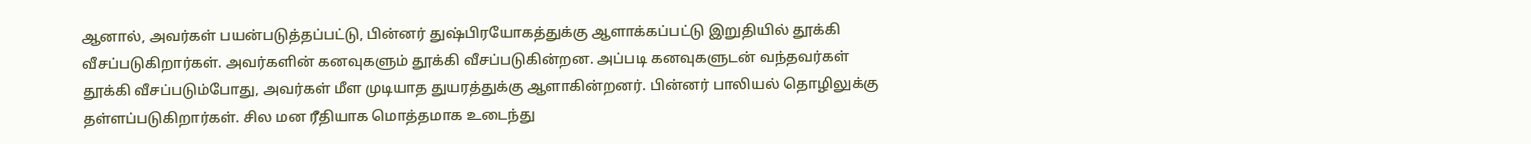ஆனால், அவர்கள் பயன்படுத்தப்பட்டு, பின்னர் துஷ்பிரயோகத்துக்கு ஆளாக்கப்பட்டு இறுதியில் தூக்கி வீசப்படுகிறார்கள். அவர்களின் கனவுகளும் தூக்கி வீசப்படுகின்றன. அப்படி கனவுகளுடன் வந்தவர்கள் தூக்கி வீசப்படும்போது, அவர்கள் மீள முடியாத துயரத்துக்கு ஆளாகின்றனர். பின்னர் பாலியல் தொழிலுக்கு தள்ளப்படுகிறார்கள். சில மன ரீதியாக மொத்தமாக உடைந்து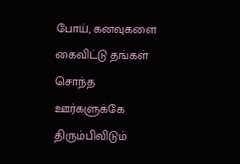போய், கனவுகளை கைவிட்டு தங்கள் சொந்த ஊர்களுக்கே திரும்பிவிடும்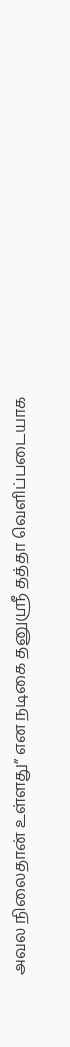அவல நிலைதான் உள்ளது” என நடிகை தனுஸ்ரீ தத்தா வெளிப்படையாக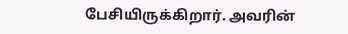பேசியிருக்கிறார். அவரின்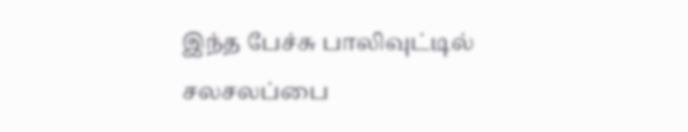இந்த பேச்சு பாலிவுட்டில் சலசலப்பை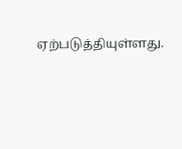ஏற்படுத்தியுள்ளது.